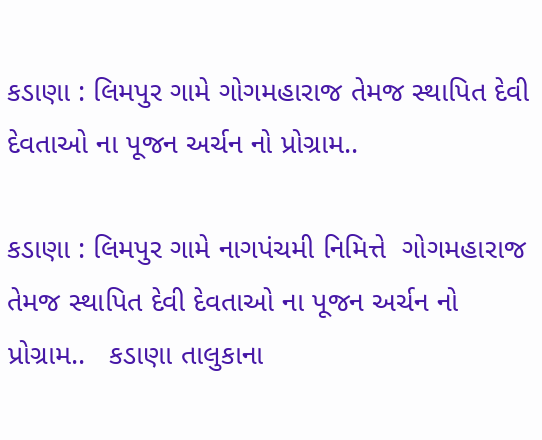કડાણા : લિમપુર ગામે ગોગમહારાજ તેમજ સ્થાપિત દેવી દેવતાઓ ના પૂજન અર્ચન નો પ્રોગ્રામ..

કડાણા : લિમપુર ગામે નાગપંચમી નિમિત્તે  ગોગમહારાજ તેમજ સ્થાપિત દેવી દેવતાઓ ના પૂજન અર્ચન નો પ્રોગ્રામ..   કડાણા તાલુકાના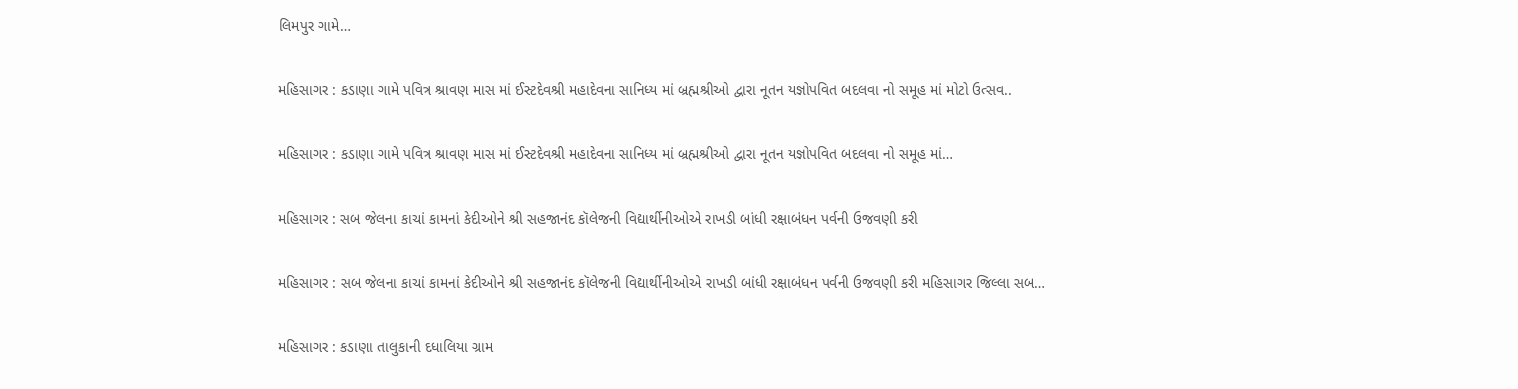લિમપુર ગામે…

મહિસાગર : કડાણા ગામે પવિત્ર શ્રાવણ માસ માં ઈસ્ટદેવશ્રી મહાદેવના સાનિધ્ય માં બ્રહ્મશ્રીઓ દ્વારા નૂતન યજ્ઞોપવિત બદલવા નો સમૂહ માં મોટો ઉત્સવ..

મહિસાગર : કડાણા ગામે પવિત્ર શ્રાવણ માસ માં ઈસ્ટદેવશ્રી મહાદેવના સાનિધ્ય માં બ્રહ્મશ્રીઓ દ્વારા નૂતન યજ્ઞોપવિત બદલવા નો સમૂહ માં…

મહિસાગર : સબ જેલના કાચાં કામનાં કેદીઓને શ્રી સહજાનંદ કૉલેજની વિદ્યાર્થીનીઓએ રાખડી બાંધી રક્ષાબંધન પર્વની ઉજવણી કરી

મહિસાગર : સબ જેલના કાચાં કામનાં કેદીઓને શ્રી સહજાનંદ કૉલેજની વિદ્યાર્થીનીઓએ રાખડી બાંધી રક્ષાબંધન પર્વની ઉજવણી કરી મહિસાગર જિલ્લા સબ…

મહિસાગર : કડાણા તાલુકાની દધાલિયા ગ્રામ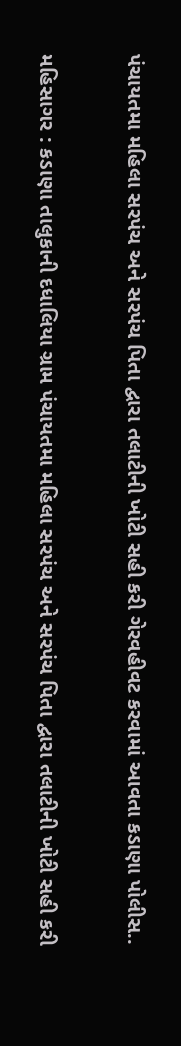પંચાયતમા મહિલા સરપંચ અને સરપંચ પિતા દ્વારા તલાટીની ખોટી સહી કરી ગેરવહીવટ કરવામાં આવતા કડાણા પોલીસ..

મહિસાગર : કડાણા તાલુકાની દધાલિયા ગ્રામ પંચાયતમા મહિલા સરપંચ અને સરપંચ પિતા દ્વારા તલાટીની ખોટી સહી કરી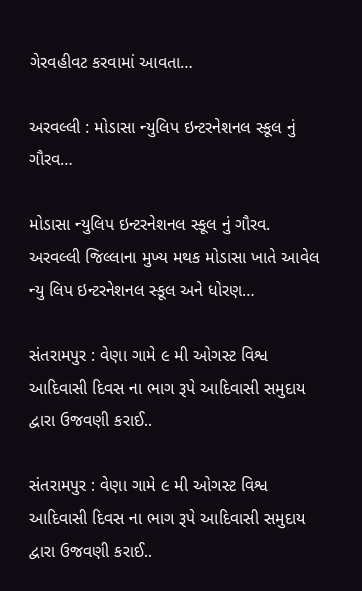ગેરવહીવટ કરવામાં આવતા…

અરવલ્લી : મોડાસા ન્યુલિપ ઇન્ટરનેશનલ સ્કૂલ નું ગૌરવ…

મોડાસા ન્યુલિપ ઇન્ટરનેશનલ સ્કૂલ નું ગૌરવ.   અરવલ્લી જિલ્લાના મુખ્ય મથક મોડાસા ખાતે આવેલ ન્યુ લિપ ઇન્ટરનેશનલ સ્કૂલ અને ધોરણ…

સંતરામપુર : વેણા ગામે ૯ મી ઓગસ્ટ વિશ્વ આદિવાસી દિવસ ના ભાગ રૂપે આદિવાસી સમુદાય દ્વારા ઉજવણી કરાઈ..

સંતરામપુર : વેણા ગામે ૯ મી ઓગસ્ટ વિશ્વ આદિવાસી દિવસ ના ભાગ રૂપે આદિવાસી સમુદાય દ્વારા ઉજવણી કરાઈ..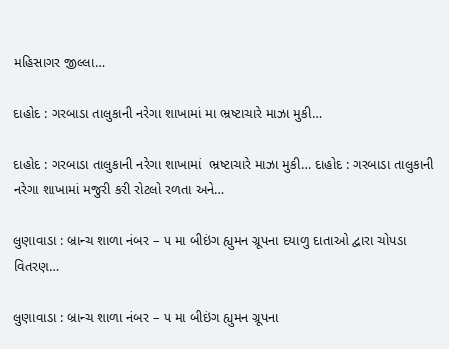મહિસાગર જીલ્લા…

દાહોદ : ગરબાડા તાલુકાની નરેગા શાખામાં મા ભ્રષ્ટાચારે માઝા મુકી…

દાહોદ : ગરબાડા તાલુકાની નરેગા શાખામાં  ભ્રષ્ટાચારે માઝા મુકી… દાહોદ : ગરબાડા તાલુકાની નરેગા શાખામાં મજુરી કરી રોટલો રળતા અને…

લુણાવાડા : બ્રાન્ચ શાળા નંબર – ૫ મા બીઇંગ હ્યુમન ગ્રૂપના દયાળુ દાતાઓ દ્વારા ચોપડા વિતરણ…

લુણાવાડા : બ્રાન્ચ શાળા નંબર – ૫ મા બીઇંગ હ્યુમન ગ્રૂપના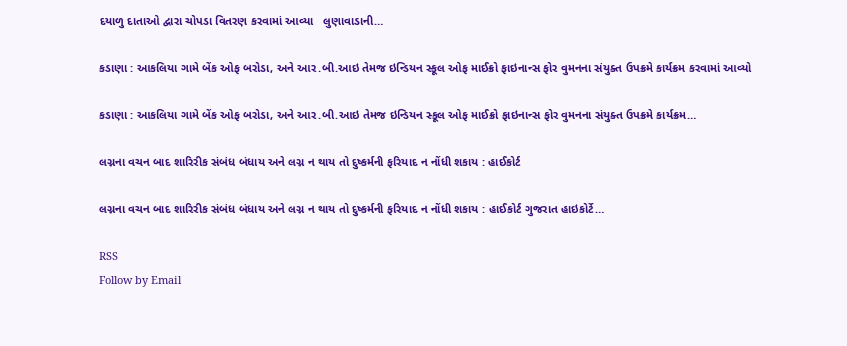દયાળુ દાતાઓ દ્વારા ચોપડા વિતરણ કરવામાં આવ્યા   લુણાવાડાની…

કડાણા : આકલિયા ગામે બેંક ઓફ બરોડા, અને આર.બી.આઇ તેમજ ઇન્ડિયન સ્કૂલ ઓફ માઈક્રો ફાઇનાન્સ ફોર વુમનના સંયુક્ત ઉપક્રમે કાર્યક્રમ કરવામાં આવ્યો

કડાણા : આકલિયા ગામે બેંક ઓફ બરોડા, અને આર.બી.આઇ તેમજ ઇન્ડિયન સ્કૂલ ઓફ માઈક્રો ફાઇનાન્સ ફોર વુમનના સંયુક્ત ઉપક્રમે કાર્યક્રમ…

લગ્નના વચન બાદ શારિરીક સંબંધ બંધાય અને લગ્ન ન થાય તો દુષ્કર્મની ફરિયાદ ન નોંધી શકાય : હાઈકોર્ટ

લગ્નના વચન બાદ શારિરીક સંબંધ બંધાય અને લગ્ન ન થાય તો દુષ્કર્મની ફરિયાદ ન નોંધી શકાય : હાઈકોર્ટ ગુજરાત હાઇકોર્ટે…

RSS
Follow by Email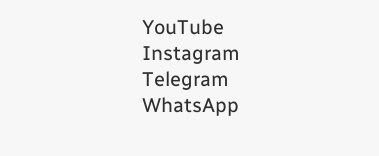YouTube
Instagram
Telegram
WhatsApp